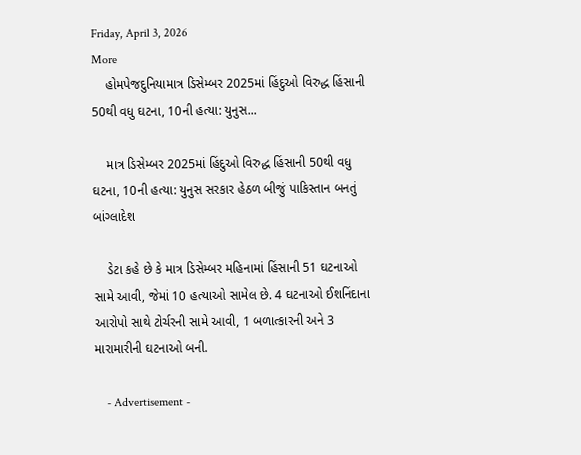Friday, April 3, 2026
More
    હોમપેજદુનિયામાત્ર ડિસેમ્બર 2025માં હિંદુઓ વિરુદ્ધ હિંસાની 50થી વધુ ઘટના, 10ની હત્યા: યુનુસ...

    માત્ર ડિસેમ્બર 2025માં હિંદુઓ વિરુદ્ધ હિંસાની 50થી વધુ ઘટના, 10ની હત્યા: યુનુસ સરકાર હેઠળ બીજું પાકિસ્તાન બનતું બાંગ્લાદેશ

    ડેટા કહે છે કે માત્ર ડિસેમ્બર મહિનામાં હિંસાની 51 ઘટનાઓ સામે આવી, જેમાં 10 હત્યાઓ સામેલ છે. 4 ઘટનાઓ ઈશનિંદાના આરોપો સાથે ટોર્ચરની સામે આવી, 1 બળાત્કારની અને 3 મારામારીની ઘટનાઓ બની.

    - Advertisement -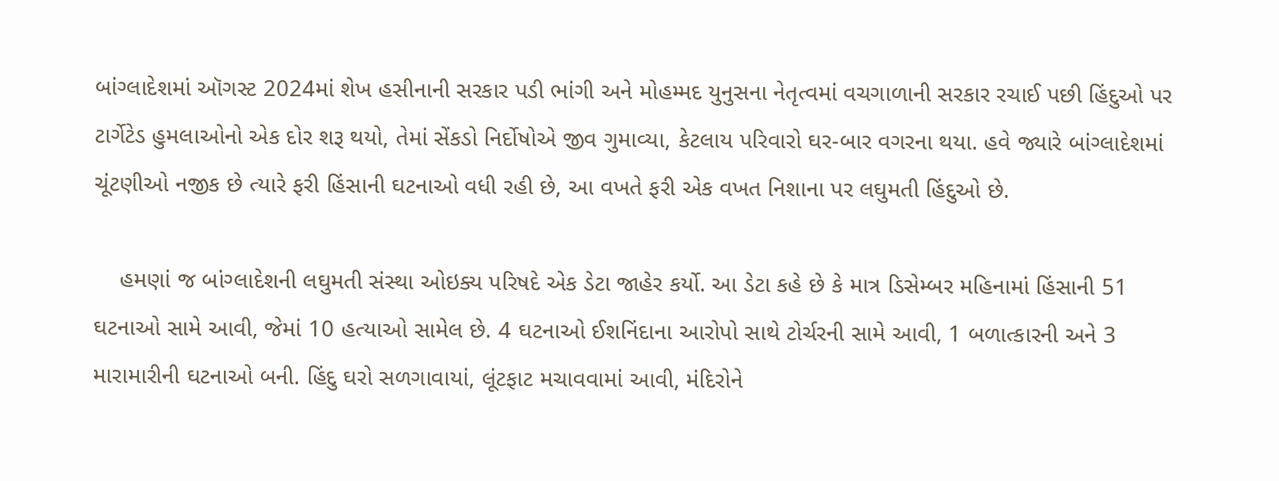બાંગ્લાદેશમાં ઑગસ્ટ 2024માં શેખ હસીનાની સરકાર પડી ભાંગી અને મોહમ્મદ યુનુસના નેતૃત્વમાં વચગાળાની સરકાર રચાઈ પછી હિંદુઓ પર ટાર્ગેટેડ હુમલાઓનો એક દોર શરૂ થયો, તેમાં સેંકડો નિર્દોષોએ જીવ ગુમાવ્યા, કેટલાય પરિવારો ઘર-બાર વગરના થયા. હવે જ્યારે બાંગ્લાદેશમાં ચૂંટણીઓ નજીક છે ત્યારે ફરી હિંસાની ઘટનાઓ વધી રહી છે, આ વખતે ફરી એક વખત નિશાના પર લઘુમતી હિંદુઓ છે.

    હમણાં જ બાંગ્લાદેશની લઘુમતી સંસ્થા ઓઇક્ય પરિષદે એક ડેટા જાહેર કર્યો. આ ડેટા કહે છે કે માત્ર ડિસેમ્બર મહિનામાં હિંસાની 51 ઘટનાઓ સામે આવી, જેમાં 10 હત્યાઓ સામેલ છે. 4 ઘટનાઓ ઈશનિંદાના આરોપો સાથે ટોર્ચરની સામે આવી, 1 બળાત્કારની અને 3 મારામારીની ઘટનાઓ બની. હિંદુ ઘરો સળગાવાયાં, લૂંટફાટ મચાવવામાં આવી, મંદિરોને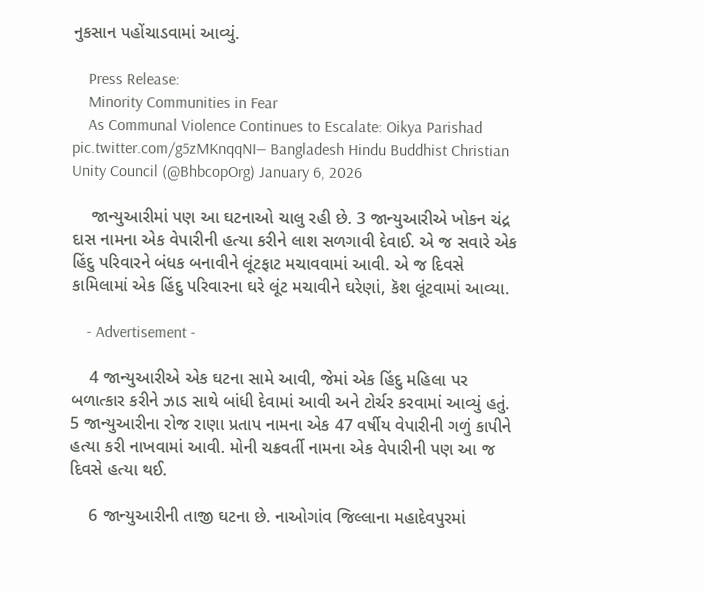નુકસાન પહોંચાડવામાં આવ્યું.

    Press Release:
    Minority Communities in Fear
    As Communal Violence Continues to Escalate: Oikya Parishad pic.twitter.com/g5zMKnqqNI— Bangladesh Hindu Buddhist Christian Unity Council (@BhbcopOrg) January 6, 2026

    જાન્યુઆરીમાં પણ આ ઘટનાઓ ચાલુ રહી છે. 3 જાન્યુઆરીએ ખોકન ચંદ્ર દાસ નામના એક વેપારીની હત્યા કરીને લાશ સળગાવી દેવાઈ. એ જ સવારે એક હિંદુ પરિવારને બંધક બનાવીને લૂંટફાટ મચાવવામાં આવી. એ જ દિવસે કામિલામાં એક હિંદુ પરિવારના ઘરે લૂંટ મચાવીને ઘરેણાં, કૅશ લૂંટવામાં આવ્યા.

    - Advertisement -

    4 જાન્યુઆરીએ એક ઘટના સામે આવી, જેમાં એક હિંદુ મહિલા પર બળાત્કાર કરીને ઝાડ સાથે બાંધી દેવામાં આવી અને ટોર્ચર કરવામાં આવ્યું હતું. 5 જાન્યુઆરીના રોજ રાણા પ્રતાપ નામના એક 47 વર્ષીય વેપારીની ગળું કાપીને હત્યા કરી નાખવામાં આવી. મોની ચક્રવર્તી નામના એક વેપારીની પણ આ જ દિવસે હત્યા થઈ.

    6 જાન્યુઆરીની તાજી ઘટના છે. નાઓગાંવ જિલ્લાના મહાદેવપુરમાં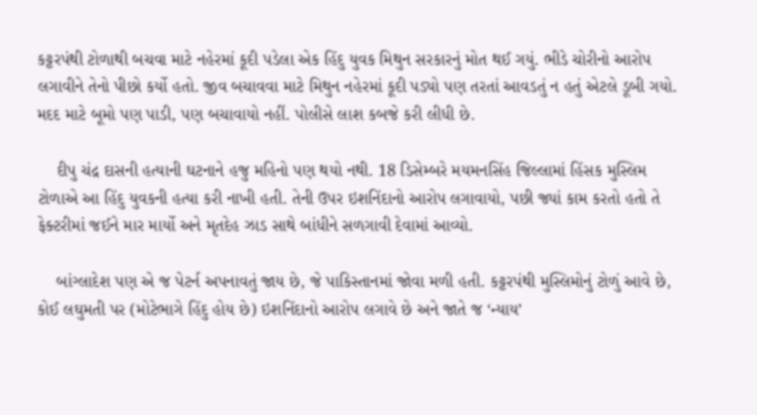કટ્ટરપંથી ટોળાથી બચવા માટે નહેરમાં કૂદી પડેલા એક હિંદુ યુવક મિથુન સરકારનું મોત થઈ ગયું. ભીડે ચોરીનો આરોપ લગાવીને તેનો પીછો કર્યો હતો. જીવ બચાવવા માટે મિથુન નહેરમાં કૂદી પડ્યો પણ તરતાં આવડતું ન હતું એટલે ડૂબી ગયો. મદદ માટે બૂમો પણ પાડી, પણ બચાવાયો નહીં. પોલીસે લાશ કબજે કરી લીધી છે.

    દીપુ ચંદ્ર દાસની હત્યાની ઘટનાને હજુ મહિનો પણ થયો નથી. 18 ડિસેમ્બરે મયમનસિંહ જિલ્લામાં હિંસક મુસ્લિમ ટોળાએ આ હિંદુ યુવકની હત્યા કરી નાખી હતી. તેની ઉપર ઇશનિંદાનો આરોપ લગાવાયો, પછી જ્યાં કામ કરતો હતો તે ફેક્ટરીમાં જઈને માર માર્યો અને મૃતદેહ ઝાડ સાથે બાંધીને સળગાવી દેવામાં આવ્યો.

    બાંગ્લાદેશ પણ એ જ પેટર્ન અપનાવતું જાય છે, જે પાકિસ્તાનમાં જોવા મળી હતી. કટ્ટરપંથી મુસ્લિમોનું ટોળું આવે છે, કોઈ લઘુમતી પર (મોટેભાગે હિંદુ હોય છે) ઇશનિંદાનો આરોપ લગાવે છે અને જાતે જ ‘ન્યાય’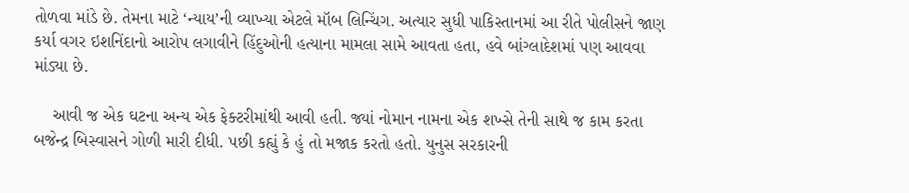તોળવા માંડે છે. તેમના માટે ‘ન્યાય’ની વ્યાખ્યા એટલે મૉબ લિન્ચિંગ. અત્યાર સુધી પાકિસ્તાનમાં આ રીતે પોલીસને જાણ કર્યા વગર ઇશનિંદાનો આરોપ લગાવીને હિંદુઓની હત્યાના મામલા સામે આવતા હતા, હવે બાંગ્લાદેશમાં પણ આવવા માંડ્યા છે.

    આવી જ એક ઘટના અન્ય એક ફેક્ટરીમાંથી આવી હતી. જ્યાં નોમાન નામના એક શખ્સે તેની સાથે જ કામ કરતા બજેન્દ્ર બિસ્વાસને ગોળી મારી દીધી. પછી કહ્યું કે હું તો મજાક કરતો હતો. યુનુસ સરકારની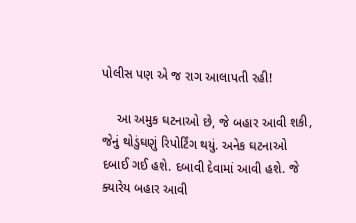પોલીસ પણ એ જ રાગ આલાપતી રહી!

    આ અમુક ઘટનાઓ છે, જે બહાર આવી શકી, જેનું થોડુંઘણું રિપોર્ટિંગ થયું. અનેક ઘટનાઓ દબાઈ ગઈ હશે. દબાવી દેવામાં આવી હશે. જે ક્યારેય બહાર આવી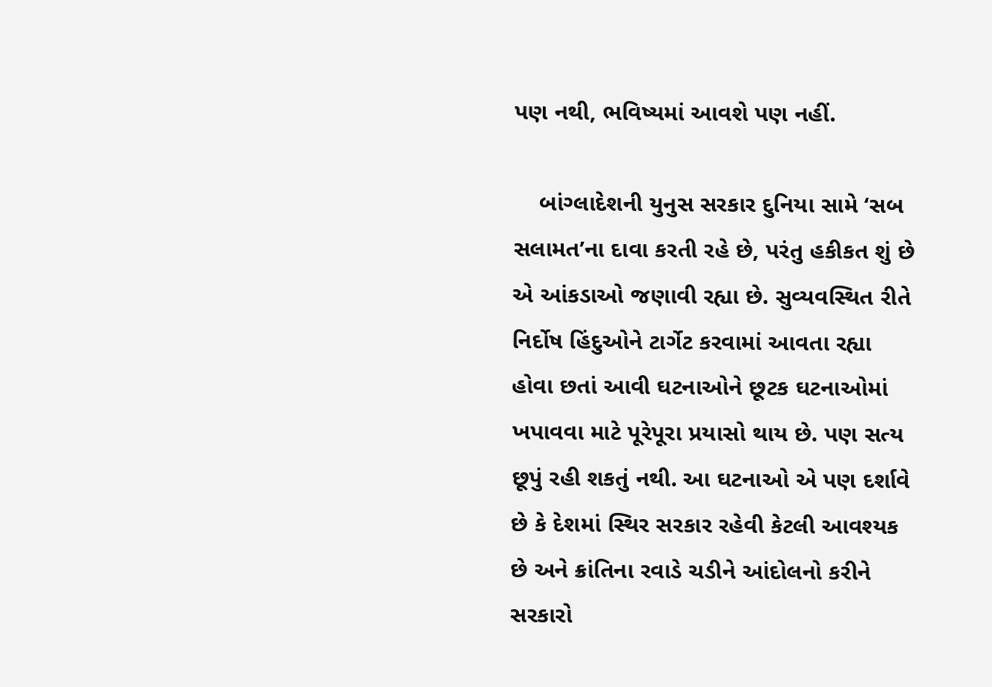પણ નથી, ભવિષ્યમાં આવશે પણ નહીં.

    બાંગ્લાદેશની યુનુસ સરકાર દુનિયા સામે ‘સબ સલામત’ના દાવા કરતી રહે છે, પરંતુ હકીકત શું છે એ આંકડાઓ જણાવી રહ્યા છે. સુવ્યવસ્થિત રીતે નિર્દોષ હિંદુઓને ટાર્ગેટ કરવામાં આવતા રહ્યા હોવા છતાં આવી ઘટનાઓને છૂટક ઘટનાઓમાં ખપાવવા માટે પૂરેપૂરા પ્રયાસો થાય છે. પણ સત્ય છૂપું રહી શકતું નથી. આ ઘટનાઓ એ પણ દર્શાવે છે કે દેશમાં સ્થિર સરકાર રહેવી કેટલી આવશ્યક છે અને ક્રાંતિના રવાડે ચડીને આંદોલનો કરીને સરકારો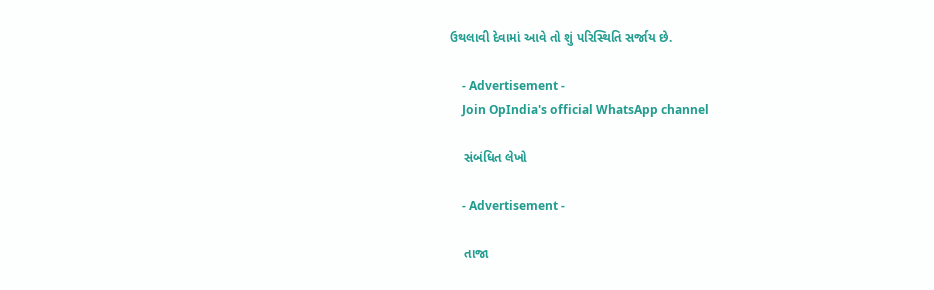ઉથલાવી દેવામાં આવે તો શું પરિસ્થિતિ સર્જાય છે.

    - Advertisement -
    Join OpIndia's official WhatsApp channel

    સંબંધિત લેખો

    - Advertisement -

    તાજા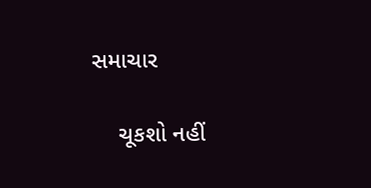સમાચાર

    ચૂકશો નહીં